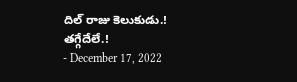దిల్ రాజు కెలుకుడు.! తగ్గేదేలే.!
- December 17, 2022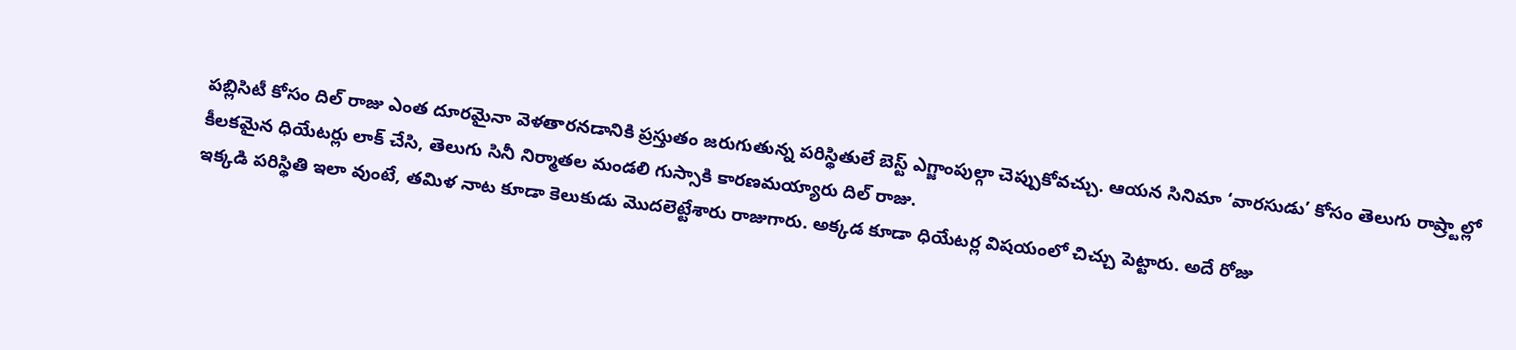పబ్లిసిటీ కోసం దిల్ రాజు ఎంత దూరమైనా వెళతారనడానికి ప్రస్తుతం జరుగుతున్న పరిస్థితులే బెస్ట్ ఎగ్జాంపుల్గా చెప్పుకోవచ్చు. ఆయన సినిమా ‘వారసుడు’ కోసం తెలుగు రాష్ర్టాల్లో కీలకమైన ధియేటర్లు లాక్ చేసి, తెలుగు సినీ నిర్మాతల మండలి గుస్సాకి కారణమయ్యారు దిల్ రాజు.
ఇక్కడి పరిస్థితి ఇలా వుంటే, తమిళ నాట కూడా కెలుకుడు మొదలెట్టేశారు రాజుగారు. అక్కడ కూడా ధియేటర్ల విషయంలో చిచ్చు పెట్టారు. అదే రోజు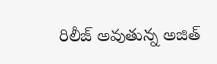రిలీజ్ అవుతున్న అజిత్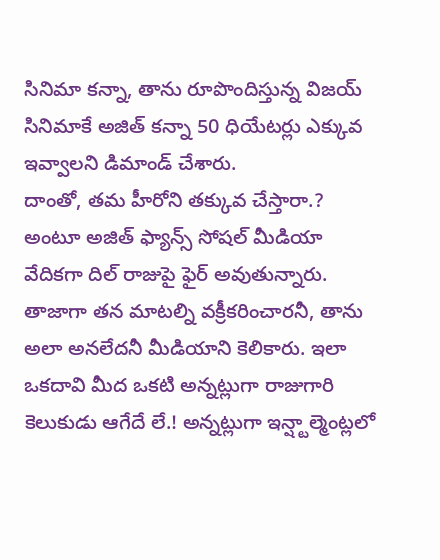సినిమా కన్నా, తాను రూపొందిస్తున్న విజయ్ సినిమాకే అజిత్ కన్నా 50 ధియేటర్లు ఎక్కువ ఇవ్వాలని డిమాండ్ చేశారు.
దాంతో, తమ హీరోని తక్కువ చేస్తారా.? అంటూ అజిత్ ఫ్యాన్స్ సోషల్ మీడియా వేదికగా దిల్ రాజుపై ఫైర్ అవుతున్నారు. తాజాగా తన మాటల్ని వక్రీకరించారనీ, తాను అలా అనలేదనీ మీడియాని కెలికారు. ఇలా ఒకదావి మీద ఒకటి అన్నట్లుగా రాజుగారి కెలుకుడు ఆగేదే లే.! అన్నట్లుగా ఇన్ష్టాల్మెంట్లలో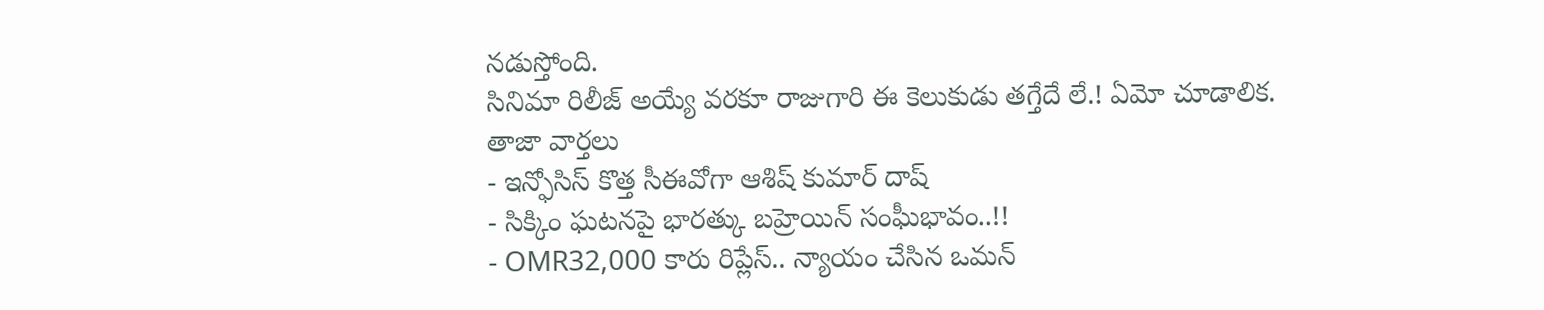నడుస్తోంది.
సినిమా రిలీజ్ అయ్యే వరకూ రాజుగారి ఈ కెలుకుడు తగ్తేదే లే.! ఏమో చూడాలిక.
తాజా వార్తలు
- ఇన్ఫోసిస్ కొత్త సీఈవోగా ఆశిష్ కుమార్ దాష్
- సిక్కిం ఘటనపై భారత్కు బహ్రెయిన్ సంఘీభావం..!!
- OMR32,000 కారు రిప్లేస్.. న్యాయం చేసిన ఒమన్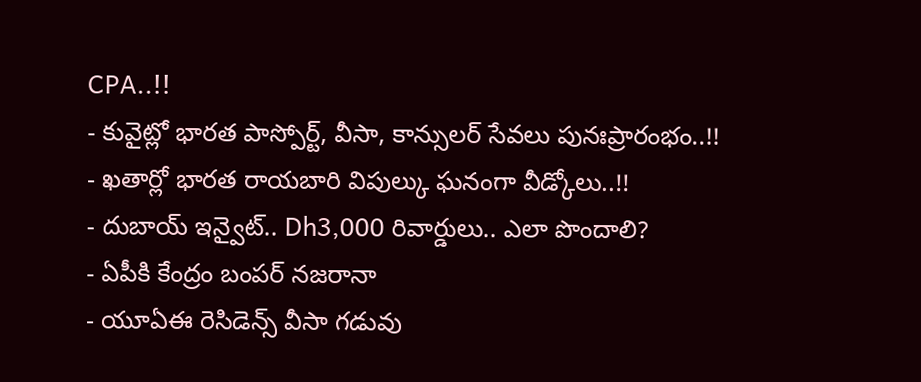CPA..!!
- కువైట్లో భారత పాస్పోర్ట్, వీసా, కాన్సులర్ సేవలు పునఃప్రారంభం..!!
- ఖతార్లో భారత రాయబారి విపుల్కు ఘనంగా వీడ్కోలు..!!
- దుబాయ్ ఇన్వైట్.. Dh3,000 రివార్డులు.. ఎలా పొందాలి?
- ఏపీకి కేంద్రం బంపర్ నజరానా
- యూఏఈ రెసిడెన్స్ వీసా గడువు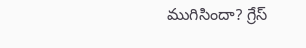ముగిసిందా? గ్రేస్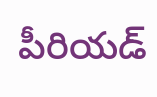పీరియడ్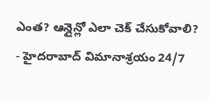ఎంత? ఆన్లైన్లో ఎలా చెక్ చేసుకోవాలి?
- హైదరాబాద్ విమానాశ్రయం 24/7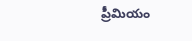ప్రీమియం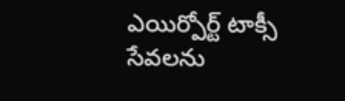ఎయిర్పోర్ట్ టాక్సీ సేవలను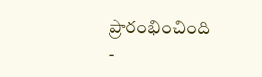ప్రారంభించింది
-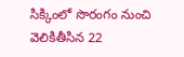సిక్కింలో సొరంగం నుంచి వెలికితీసిన 22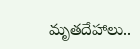మృతదేహాలు..